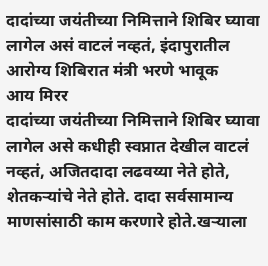दादांच्या जयंतीच्या निमित्ताने शिबिर घ्यावा लागेल असं वाटलं नव्हतं, इंदापुरातील आरोग्य शिबिरात मंत्री भरणे भावूक
आय मिरर
दादांच्या जयंतीच्या निमित्ताने शिबिर घ्यावा लागेल असे कधीही स्वप्नात देखील वाटलं नव्हतं, अजितदादा लढवय्या नेते होते, शेतकऱ्यांचे नेते होते. दादा सर्वसामान्य माणसांसाठी काम करणारे होते.खऱ्याला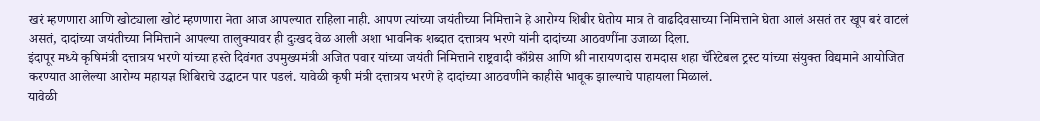खरं म्हणणारा आणि खोट्याला खोटं म्हणणारा नेता आज आपल्यात राहिला नाही. आपण त्यांच्या जयंतीच्या निमित्ताने हे आरोग्य शिबीर घेतोय मात्र ते वाढदिवसाच्या निमित्ताने घेता आलं असतं तर खूप बरं वाटलं असतं, दादांच्या जयंतीच्या निमित्ताने आपल्या तालुक्यावर ही दुःखद वेळ आली अशा भावनिक शब्दात दत्तात्रय भरणे यांनी दादांच्या आठवणींना उजाळा दिला.
इंदापूर मध्ये कृषिमंत्री दत्तात्रय भरणे यांच्या हस्ते दिवंगत उपमुख्यमंत्री अजित पवार यांच्या जयंती निमित्ताने राष्ट्रवादी काँग्रेस आणि श्री नारायणदास रामदास शहा चॅरिटेबल ट्रस्ट यांच्या संयुक्त विद्यमाने आयोजित करण्यात आलेल्या आरोग्य महायज्ञ शिबिराचे उद्घाटन पार पडलं. यावेळी कृषी मंत्री दत्तात्रय भरणे हे दादांच्या आठवणीने काहीसे भावूक झाल्याचे पाहायला मिळालं.
यावेळी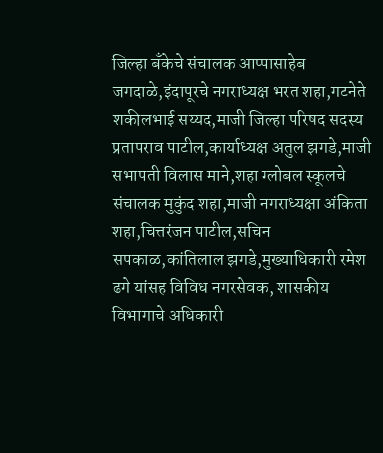जिल्हा बँकेचे संचालक आप्पासाहेब जगदाळे,इंदापूरचे नगराध्यक्ष भरत शहा,गटनेते शकीलभाई सय्यद,माजी जिल्हा परिषद सदस्य प्रतापराव पाटील,कार्याध्यक्ष अतुल झगडे,माजी सभापती विलास माने,शहा ग्लोबल स्कूलचे संचालक मुकुंद शहा,माजी नगराध्यक्षा अंकिता शहा,चित्तरंजन पाटील,सचिन सपकाळ,कांतिलाल झगडे,मुख्याधिकारी रमेश ढगे यांसह विविध नगरसेवक, शासकीय विभागाचे अधिकारी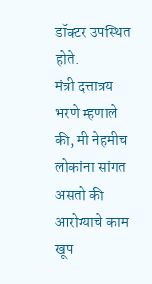डॉक्टर उपस्थित होते.
मंत्री दत्तात्रय भरणे म्हणाले की, मी नेहमीच लोकांना सांगत असतो की आरोग्याचे काम खूप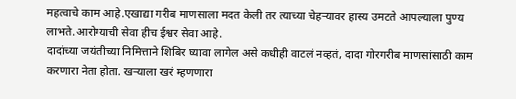महत्वाचे काम आहे.एखाद्या गरीब माणसाला मदत केली तर त्याच्या चेहऱ्यावर हास्य उमटते आपल्याला पुण्य लाभते.आरोग्याची सेवा हीच ईश्वर सेवा आहे.
दादांच्या जयंतीच्या निमित्ताने शिबिर घ्यावा लागेल असे कधीही वाटलं नव्हतं, दादा गोरगरीब माणसांसाठी काम करणारा नेता होता. खऱ्याला खरं म्हणणारा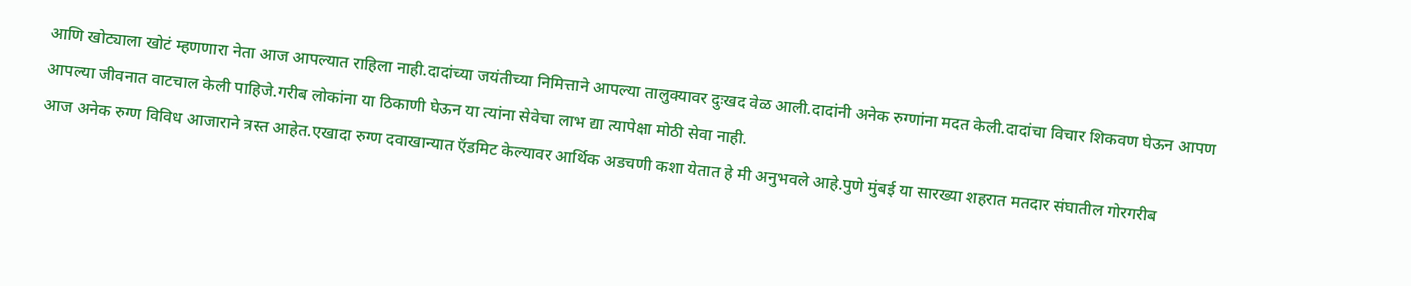आणि खोट्याला खोटं म्हणणारा नेता आज आपल्यात राहिला नाही.दादांच्या जयंतीच्या निमित्ताने आपल्या तालुक्यावर दुःखद वेळ आली.दादांनी अनेक रुग्णांना मदत केली.दादांचा विचार शिकवण घेऊन आपण आपल्या जीवनात वाटचाल केली पाहिजे.गरीब लोकांना या ठिकाणी घेऊन या त्यांना सेवेचा लाभ द्या त्यापेक्षा मोठी सेवा नाही.
आज अनेक रुग्ण विविध आजाराने त्रस्त आहेत.एखादा रुग्ण दवाखान्यात ऍडमिट केल्यावर आर्थिक अडचणी कशा येतात हे मी अनुभवले आहे.पुणे मुंबई या सारख्या शहरात मतदार संघातील गोरगरीब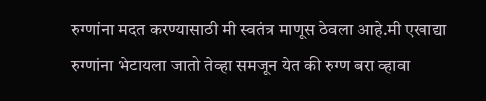रुग्णांना मदत करण्यासाठी मी स्वतंत्र माणूस ठेवला आहे.मी एखाद्या रुग्णांना भेटायला जातो तेव्हा समजून येत की रुग्ण बरा व्हावा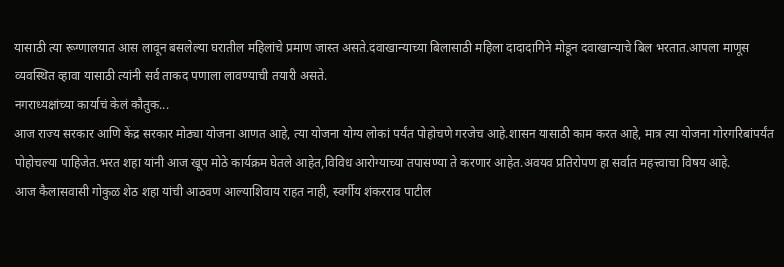यासाठी त्या रूग्णालयात आस लावून बसलेल्या घरातील महिलांचे प्रमाण जास्त असते.दवाखान्याच्या बिलासाठी महिला दादादागिने मोडून दवाखान्याचे बिल भरतात.आपला माणूस व्यवस्थित व्हावा यासाठी त्यांनी सर्व ताकद पणाला लावण्याची तयारी असते.
नगराध्यक्षांच्या कार्याचं केलं कौतुक...
आज राज्य सरकार आणि केंद्र सरकार मोठ्या योजना आणत आहे, त्या योजना योग्य लोकां पर्यंत पोहोचणे गरजेच आहे.शासन यासाठी काम करत आहे, मात्र त्या योजना गोरगरिबांपर्यंत पोहोचल्या पाहिजेत.भरत शहा यांनी आज खूप मोठे कार्यक्रम घेतले आहेत,विविध आरोग्याच्या तपासण्या ते करणार आहेत.अवयव प्रतिरोपण हा सर्वात महत्त्वाचा विषय आहे.
आज कैलासवासी गोकुळ शेठ शहा यांची आठवण आल्याशिवाय राहत नाही, स्वर्गीय शंकरराव पाटील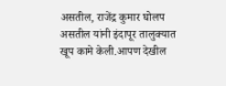असतील, राजेंद्र कुमार घोलप असतील यांनी इंदापूर तालुक्यात खूप कामे केली.आपण देखील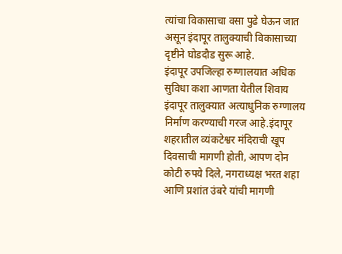त्यांचा विकासाचा वसा पुढे घेऊन जात असून इंदापूर तालुक्याची विकासाच्या दृष्टीने घोडदौड सुरू आहे.
इंदापूर उपजिल्हा रुग्णालयात अधिक सुविधा कशा आणता येतील शिवाय इंदापूर तालुक्यात अत्याधुनिक रुग्णालय निर्माण करण्याची गरज आहे.इंदापूर शहरातील व्यंकटेश्वर मंदिराची खूप दिवसाची मागणी होती, आपण दोन कोटी रुपये दिले, नगराध्यक्ष भरत शहा आणि प्रशांत उंबरे यांची मागणी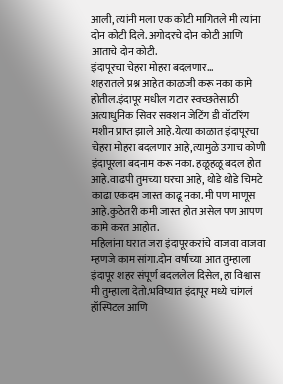आली, त्यांनी मला एक कोटी मागितले मी त्यांना दोन कोटी दिले. अगोदरचे दोन कोटी आणि आताचे दोन कोटी.
इंदापूरचा चेहरा मोहरा बदलणार...
शहरातले प्रश्न आहेत काळजी करू नका कामे होतील.इंदापूर मधील गटार स्वच्छतेसाठी अत्याधुनिक सिवर सक्शन जेटिंग डी वॉटरिंग मशीन प्राप्त झाले आहे.येत्या काळात इंदापूरचा चेहरा मोहरा बदलणार आहे,त्यामुळे उगाच कोणी इंदापूरला बदनाम करू नका. हळूहळू बदल होत आहे.वाढपी तुमच्या घरचा आहे, थोडे थोडे चिमटे काढा एकदम जास्त काढू नका. मी पण माणूस आहे.कुठेतरी कमी जास्त होत असेल पण आपण कामे करत आहोत.
महिलांना घरात जरा इंदापूरकरांचे वाजवा वाजवा म्हणजे काम सांगा.दोन वर्षाच्या आत तुम्हाला इंदापूर शहर संपूर्ण बदललेल दिसेल, हा विश्वास मी तुम्हाला देतो.भविष्यात इंदापूर मध्ये चांगलं हॉस्पिटल आणि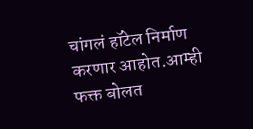चांगलं हॉटेल निर्माण करणार आहोत.आम्ही फक्त बोलत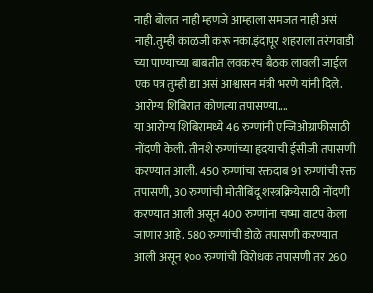नाही बोलत नाही म्हणजे आम्हाला समजत नाही असं नाही.तुम्ही काळजी करू नका.इंदापूर शहराला तरंगवाडी च्या पाण्याच्या बाबतीत लवकरच बैठक लावली जाईल एक पत्र तुम्ही द्या असं आश्वासन मंत्री भरणे यांनी दिले.
आरोग्य शिबिरात कोणत्या तपासण्या....
या आरोग्य शिबिरामध्ये 46 रुग्णांनी एन्जिओग्राफीसाठी नोंदणी केली. तीनशे रुग्णांच्या हृदयाची ईसीजी तपासणी करण्यात आली. 450 रुग्णांचा रक्तदाब 91 रुग्णांची रक्त तपासणी, 30 रुग्णांची मोतीबिंदू शस्त्रक्रियेसाठी नोंदणी करण्यात आली असून 400 रुग्णांना चष्मा वाटप केला जाणार आहे. 580 रुग्णांची डोळे तपासणी करण्यात आली असून १०० रुग्णांची विरोधक तपासणी तर 260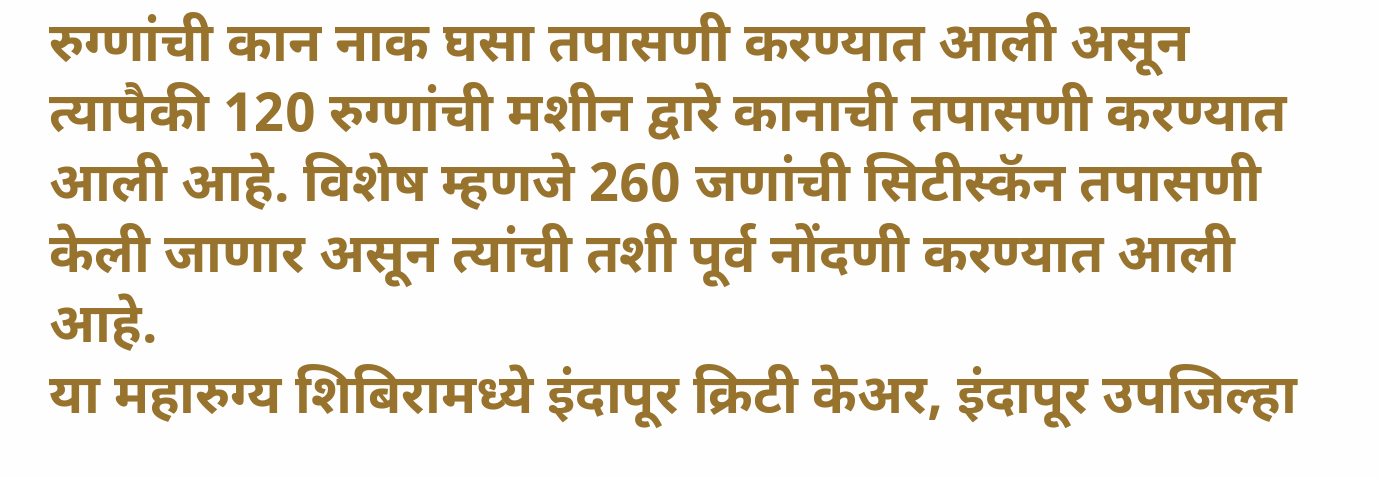रुग्णांची कान नाक घसा तपासणी करण्यात आली असून त्यापैकी 120 रुग्णांची मशीन द्वारे कानाची तपासणी करण्यात आली आहे. विशेष म्हणजे 260 जणांची सिटीस्कॅन तपासणी केली जाणार असून त्यांची तशी पूर्व नोंदणी करण्यात आली आहे.
या महारुग्य शिबिरामध्ये इंदापूर क्रिटी केअर, इंदापूर उपजिल्हा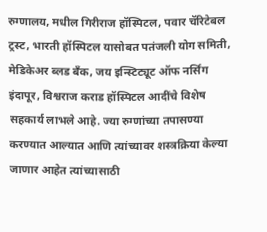रुग्णालय, मधील गिरीराज हॉस्पिटल, पवार चॅरिटेबल ट्रस्ट, भारती हॉस्पिटल यासोबत पतंजली योग समिती, मेडिकेअर ब्लड बँक, जय इन्स्टिट्यूट ऑफ नर्सिंग इंदापूर, विश्वराज कराड हॉस्पिटल आदींचे विशेष सहकार्य लाभले आहे. ज्या रुग्णांच्या तपासण्या करण्यात आल्यात आणि त्यांच्यावर शस्त्रक्रिया केल्या जाणार आहेत त्यांच्यासाठी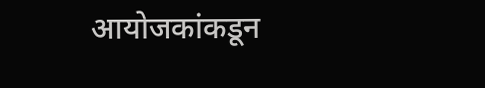आयोजकांकडून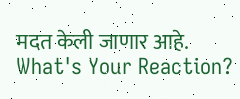मदत केली जाणार आहे.
What's Your Reaction?